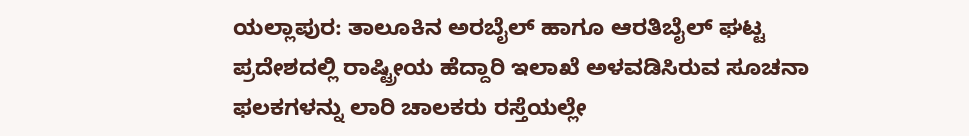ಯಲ್ಲಾಪುರ: ತಾಲೂಕಿನ ಅರಬೈಲ್ ಹಾಗೂ ಆರತಿಬೈಲ್ ಘಟ್ಟ ಪ್ರದೇಶದಲ್ಲಿ ರಾಷ್ಟ್ರೀಯ ಹೆದ್ದಾರಿ ಇಲಾಖೆ ಅಳವಡಿಸಿರುವ ಸೂಚನಾ ಫಲಕಗಳನ್ನು ಲಾರಿ ಚಾಲಕರು ರಸ್ತೆಯಲ್ಲೇ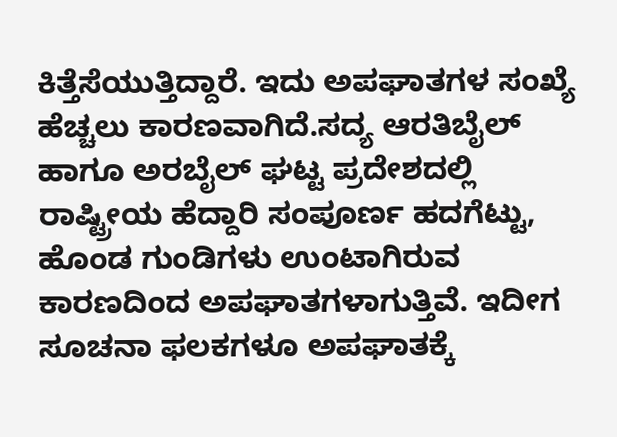ಕಿತ್ತೆಸೆಯುತ್ತಿದ್ದಾರೆ. ಇದು ಅಪಘಾತಗಳ ಸಂಖ್ಯೆ ಹೆಚ್ಚಲು ಕಾರಣವಾಗಿದೆ.ಸದ್ಯ ಆರತಿಬೈಲ್ ಹಾಗೂ ಅರಬೈಲ್ ಘಟ್ಟ ಪ್ರದೇಶದಲ್ಲಿ ರಾಷ್ಟ್ರೀಯ ಹೆದ್ದಾರಿ ಸಂಪೂರ್ಣ ಹದಗೆಟ್ಟು, ಹೊಂಡ ಗುಂಡಿಗಳು ಉಂಟಾಗಿರುವ ಕಾರಣದಿಂದ ಅಪಘಾತಗಳಾಗುತ್ತಿವೆ. ಇದೀಗ ಸೂಚನಾ ಫಲಕಗಳೂ ಅಪಘಾತಕ್ಕೆ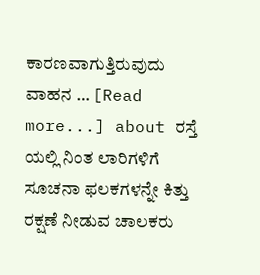ಕಾರಣವಾಗುತ್ತಿರುವುದು ವಾಹನ … [Read more...] about ರಸ್ತೆ ಯಲ್ಲಿ ನಿಂತ ಲಾರಿಗಳಿಗೆ ಸೂಚನಾ ಫಲಕಗಳನ್ನೇ ಕಿತ್ತು ರಕ್ಷಣೆ ನೀಡುವ ಚಾಲಕರು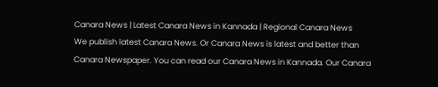Canara News | Latest Canara News in Kannada | Regional Canara News
We publish latest Canara News. Or Canara News is latest and better than Canara Newspaper. You can read our Canara News in Kannada. Our Canara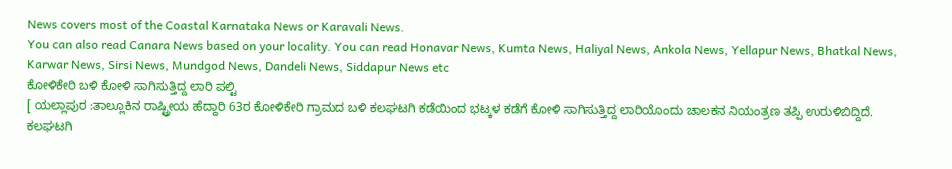News covers most of the Coastal Karnataka News or Karavali News.
You can also read Canara News based on your locality. You can read Honavar News, Kumta News, Haliyal News, Ankola News, Yellapur News, Bhatkal News, Karwar News, Sirsi News, Mundgod News, Dandeli News, Siddapur News etc
ಕೋಳಿಕೇರಿ ಬಳಿ ಕೋಳಿ ಸಾಗಿಸುತ್ತಿದ್ದ ಲಾರಿ ಪಲ್ಟಿ
[ ಯಲ್ಲಾಪುರ :ತಾಲ್ಲೂಕಿನ ರಾಷ್ಟ್ರೀಯ ಹೆದ್ದಾರಿ 63ರ ಕೋಳಿಕೇರಿ ಗ್ರಾಮದ ಬಳಿ ಕಲಘಟಗಿ ಕಡೆಯಿಂದ ಭಟ್ಕಳ ಕಡೆಗೆ ಕೋಳಿ ಸಾಗಿಸುತ್ತಿದ್ದ ಲಾರಿಯೊಂದು ಚಾಲಕನ ನಿಯಂತ್ರಣ ತಪ್ಪಿ ಉರುಳಿಬಿದ್ದಿದೆ. ಕಲಘಟಗಿ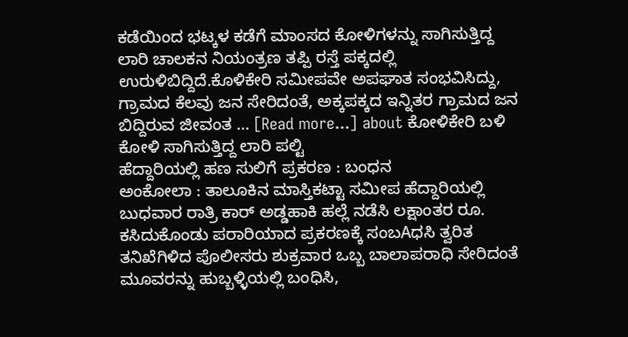ಕಡೆಯಿಂದ ಭಟ್ಕಳ ಕಡೆಗೆ ಮಾಂಸದ ಕೋಳಿಗಳನ್ನು ಸಾಗಿಸುತ್ತಿದ್ದ ಲಾರಿ ಚಾಲಕನ ನಿಯಂತ್ರಣ ತಪ್ಪಿ ರಸ್ತೆ ಪಕ್ಕದಲ್ಲಿ ಉರುಳಿಬಿದ್ದಿದೆ.ಕೊಳಿಕೇರಿ ಸಮೀಪವೇ ಅಪಘಾತ ಸಂಭವಿಸಿದ್ದು, ಗ್ರಾಮದ ಕೆಲವು ಜನ ಸೇರಿದಂತೆ, ಅಕ್ಕಪಕ್ಕದ ಇನ್ನಿತರ ಗ್ರಾಮದ ಜನ ಬಿದ್ದಿರುವ ಜೀವಂತ … [Read more...] about ಕೋಳಿಕೇರಿ ಬಳಿ ಕೋಳಿ ಸಾಗಿಸುತ್ತಿದ್ದ ಲಾರಿ ಪಲ್ಟಿ
ಹೆದ್ದಾರಿಯಲ್ಲಿ ಹಣ ಸುಲಿಗೆ ಪ್ರಕರಣ : ಬಂಧನ
ಅಂಕೋಲಾ : ತಾಲೂಕಿನ ಮಾಸ್ತಿಕಟ್ಟಾ ಸಮೀಪ ಹೆದ್ದಾರಿಯಲ್ಲಿ ಬುಧವಾರ ರಾತ್ರಿ ಕಾರ್ ಅಡ್ಡಹಾಕಿ ಹಲ್ಲೆ ನಡೆಸಿ ಲಕ್ಷಾಂತರ ರೂ. ಕಸಿದುಕೊಂಡು ಪರಾರಿಯಾದ ಪ್ರಕರಣಕ್ಕೆ ಸಂಬAಧಸಿ ತ್ವರಿತ ತನಿಖೆಗಿಳಿದ ಪೊಲೀಸರು ಶುಕ್ರವಾರ ಒಬ್ಬ ಬಾಲಾಪರಾಧಿ ಸೇರಿದಂತೆ ಮೂವರನ್ನು ಹುಬ್ಬಳ್ಳಿಯಲ್ಲಿ ಬಂಧಿಸಿ,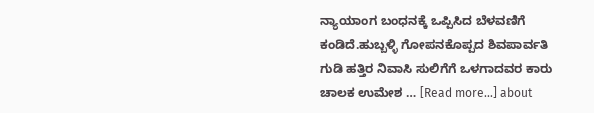ನ್ಯಾಯಾಂಗ ಬಂಧನಕ್ಕೆ ಒಪ್ಪಿಸಿದ ಬೆಳವಣಿಗೆ ಕಂಡಿದೆ.ಹುಬ್ಬಳ್ಳಿ ಗೋಪನಕೊಪ್ಪದ ಶಿವಪಾರ್ವತಿ ಗುಡಿ ಹತ್ತಿರ ನಿವಾಸಿ ಸುಲಿಗೆಗೆ ಒಳಗಾದವರ ಕಾರು ಚಾಲಕ ಉಮೇಶ … [Read more...] about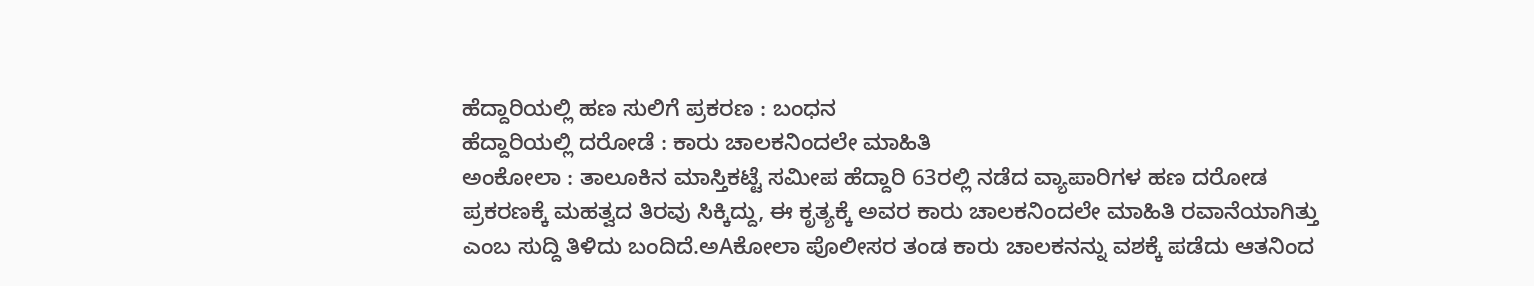ಹೆದ್ದಾರಿಯಲ್ಲಿ ಹಣ ಸುಲಿಗೆ ಪ್ರಕರಣ : ಬಂಧನ
ಹೆದ್ದಾರಿಯಲ್ಲಿ ದರೋಡೆ : ಕಾರು ಚಾಲಕನಿಂದಲೇ ಮಾಹಿತಿ
ಅಂಕೋಲಾ : ತಾಲೂಕಿನ ಮಾಸ್ತಿಕಟ್ಟೆ ಸಮೀಪ ಹೆದ್ದಾರಿ 63ರಲ್ಲಿ ನಡೆದ ವ್ಯಾಪಾರಿಗಳ ಹಣ ದರೋಡ ಪ್ರಕರಣಕ್ಕೆ ಮಹತ್ವದ ತಿರವು ಸಿಕ್ಕಿದ್ದು, ಈ ಕೃತ್ಯಕ್ಕೆ ಅವರ ಕಾರು ಚಾಲಕನಿಂದಲೇ ಮಾಹಿತಿ ರವಾನೆಯಾಗಿತ್ತು ಎಂಬ ಸುದ್ದಿ ತಿಳಿದು ಬಂದಿದೆ.ಅAಕೋಲಾ ಪೊಲೀಸರ ತಂಡ ಕಾರು ಚಾಲಕನನ್ನು ವಶಕ್ಕೆ ಪಡೆದು ಆತನಿಂದ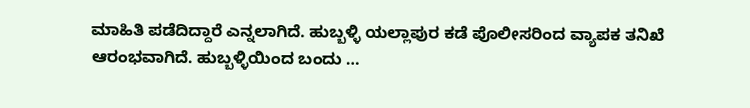ಮಾಹಿತಿ ಪಡೆದಿದ್ದಾರೆ ಎನ್ನಲಾಗಿದೆ. ಹುಬ್ಬಳ್ಳಿ ಯಲ್ಲಾಪುರ ಕಡೆ ಪೊಲೀಸರಿಂದ ವ್ಯಾಪಕ ತನಿಖೆ ಆರಂಭವಾಗಿದೆ. ಹುಬ್ಬಳ್ಳಿಯಿಂದ ಬಂದು …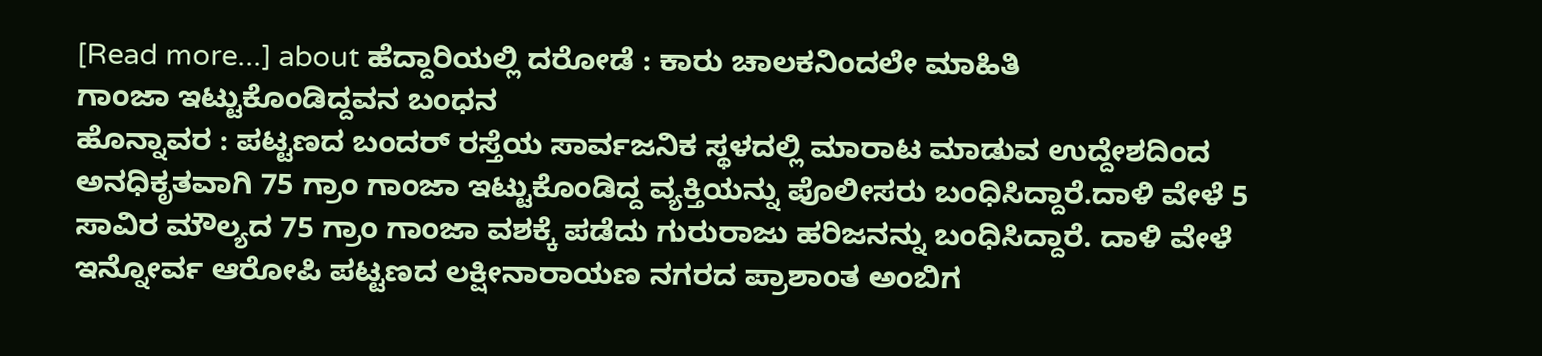[Read more...] about ಹೆದ್ದಾರಿಯಲ್ಲಿ ದರೋಡೆ : ಕಾರು ಚಾಲಕನಿಂದಲೇ ಮಾಹಿತಿ
ಗಾಂಜಾ ಇಟ್ಟುಕೊಂಡಿದ್ದವನ ಬಂಧನ
ಹೊನ್ನಾವರ : ಪಟ್ಟಣದ ಬಂದರ್ ರಸ್ತೆಯ ಸಾರ್ವಜನಿಕ ಸ್ಥಳದಲ್ಲಿ ಮಾರಾಟ ಮಾಡುವ ಉದ್ದೇಶದಿಂದ ಅನಧಿಕೃತವಾಗಿ 75 ಗ್ರಾಂ ಗಾಂಜಾ ಇಟ್ಟುಕೊಂಡಿದ್ದ ವ್ಯಕ್ತಿಯನ್ನು ಪೊಲೀಸರು ಬಂಧಿಸಿದ್ದಾರೆ.ದಾಳಿ ವೇಳೆ 5 ಸಾವಿರ ಮೌಲ್ಯದ 75 ಗ್ರಾಂ ಗಾಂಜಾ ವಶಕ್ಕೆ ಪಡೆದು ಗುರುರಾಜು ಹರಿಜನನ್ನು ಬಂಧಿಸಿದ್ದಾರೆ. ದಾಳಿ ವೇಳೆ ಇನ್ನೋರ್ವ ಆರೋಪಿ ಪಟ್ಟಣದ ಲಕ್ಷೀನಾರಾಯಣ ನಗರದ ಪ್ರಾಶಾಂತ ಅಂಬಿಗ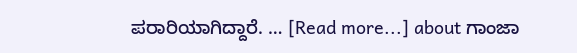ಪರಾರಿಯಾಗಿದ್ದಾರೆ. … [Read more...] about ಗಾಂಜಾ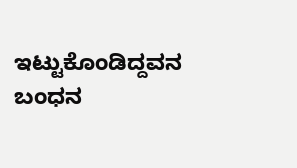ಇಟ್ಟುಕೊಂಡಿದ್ದವನ ಬಂಧನ